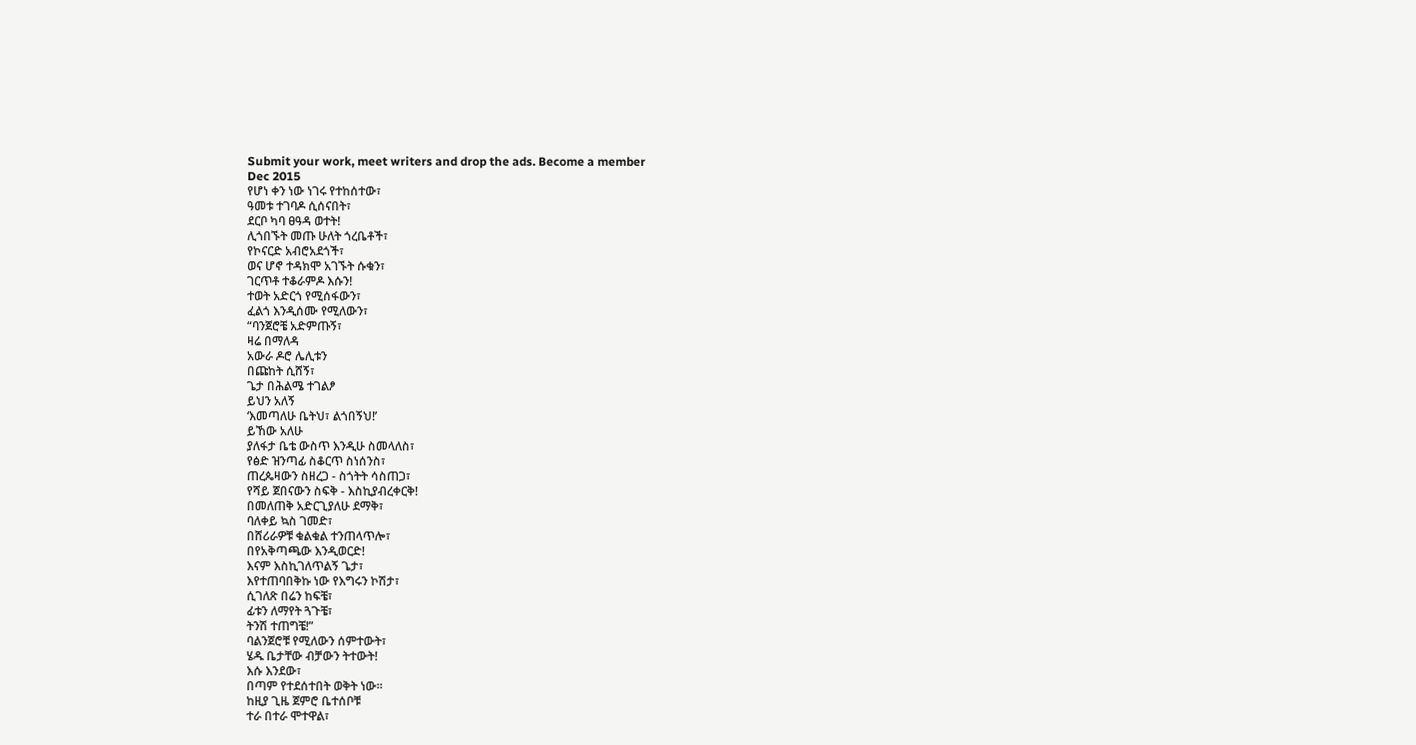Submit your work, meet writers and drop the ads. Become a member
Dec 2015
የሆነ ቀን ነው ነገሩ የተከሰተው፣
ዓመቱ ተገባዶ ሲሰናበት፣
ደርቦ ካባ ፀዓዳ ወተት!
ሊጎበኙት መጡ ሁለት ጎረቤቶች፣
የኮናርድ አብሮአደጎች፣
ወና ሆኖ ተዳክሞ አገኙት ሱቁን፣
ገርጥቶ ተቆራምዶ እሱን!
ተወት አድርጎ የሚሰፋውን፣
ፈልጎ እንዲሰሙ የሚለውን፣
“ባንጀሮቼ አድምጡኝ፣
ዛሬ በማለዳ
አውራ ዶሮ ሌሊቱን
በጩከት ሲሸኝ፣
ጌታ በሕልሜ ተገልፆ
ይህን አለኝ
‘እመጣለሁ ቤትህ፣ ልጎበኝህ!’
ይኸው አለሁ
ያለፋታ ቤቴ ውስጥ እንዲሁ ስመላለስ፣
የፅድ ዝንጣፊ ስቆርጥ ስነሰንስ፣
ጠረጴዛውን ስዘረጋ - ስጎትት ሳስጠጋ፣
የሻይ ጀበናውን ስፍቅ - እስኪያብረቀርቅ!
በመለጠቅ አድርጊያለሁ ደማቅ፣
ባለቀይ ኳስ ገመድ፣
በሸሪራዎቹ ቁልቁል ተንጠላጥሎ፣
በየአቅጣጫው እንዲወርድ!
እናም እስኪገለጥልኝ ጌታ፣
እየተጠባበቅኩ ነው የእግሩን ኮሽታ፣
ሲገለጽ በሬን ከፍቼ፣
ፊቱን ለማየት ጓጉቼ፣
ትንሽ ተጠግቼ!”
ባልንጀሮቹ የሚለውን ሰምተውት፣
ሄዱ ቤታቸው ብቻውን ትተውት!
እሱ እንደው፣
በጣም የተደሰተበት ወቅት ነው፡፡
ከዚያ ጊዜ ጀምሮ ቤተሰቦቹ
ተራ በተራ ሞተዋል፣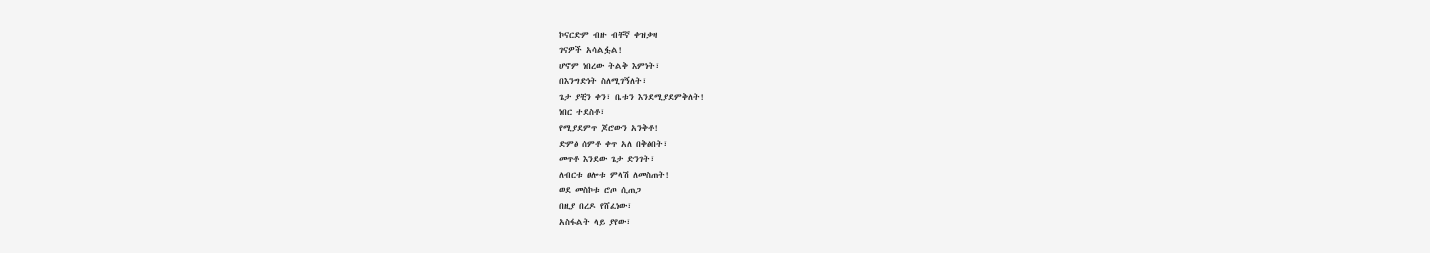ኮናርድም ብዙ ብቸኛ ቀዝቃዛ
ገናዎች አሳልፏል!
ሆኖም ነበረው ትልቅ እምነት፣
በእንግድነት ስለሚገኝለት፣
ጌታ ያቺን ቀን፣ ቤቱን እንደሚያደምቅለት!
ነበር ተደስቶ፣
የሚያደምጥ ጆሮውን አንቅቶ!
ድምፅ ሰምቶ ቀጥ አለ በቅፅበት፣
መጥቶ እንደው ጌታ ድንገት፣
ለብርቱ ፀሎቱ ምላሽ ለመስጠት!
ወደ መስኮቱ ሮጦ ሲጠጋ
በዚያ በረዶ የሸፈነው፣
አስፋልት ላይ ያየው፣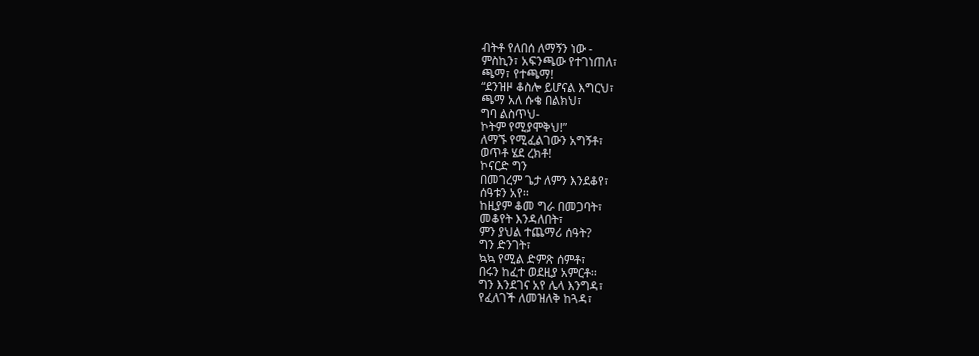ብትቶ የለበሰ ለማኝን ነው -
ምስኪን፣ አፍንጫው የተገነጠለ፣
ጫማ፣ የተጫማ!
“ደንዝዞ ቆስሎ ይሆናል እግርህ፣
ጫማ አለ ሱቄ በልክህ፣
ግባ ልስጥህ-
ኮትም የሚያሞቅህ!”
ለማኙ የሚፈልገውን አግኝቶ፣
ወጥቶ ሄደ ረክቶ!
ኮናርድ ግን
በመገረም ጌታ ለምን እንደቆየ፣
ሰዓቱን አየ፡፡
ከዚያም ቆመ ግራ በመጋባት፣
መቆየት እንዳለበት፣
ምን ያህል ተጨማሪ ሰዓት?
ግን ድንገት፣
ኳኳ የሚል ድምጽ ሰምቶ፣
በሩን ከፈተ ወደዚያ አምርቶ፡፡
ግን እንደገና አየ ሌላ እንግዳ፣
የፈለገች ለመዝለቅ ከጓዳ፣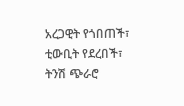አረጋዊት የጎበጠች፣
ቲውቢት የደረበች፣
ትንሽ ጭራሮ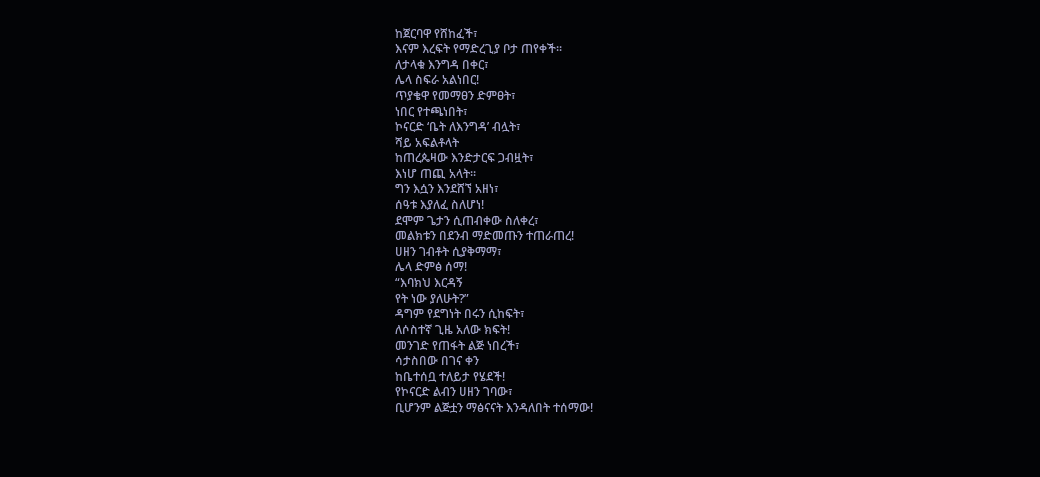ከጀርባዋ የሸከፈች፣
እናም እረፍት የማድረጊያ ቦታ ጠየቀች፡፡
ለታላቁ እንግዳ በቀር፣
ሌላ ስፍራ አልነበር!
ጥያቄዋ የመማፀን ድምፀት፣
ነበር የተጫነበት፣
ኮናርድ ‘ቤት ለእንግዳ’ ብሏት፣
ሻይ አፍልቶላት
ከጠረጴዛው እንድታርፍ ጋብዟት፣
እነሆ ጠጪ አላት፡፡
ግን እሷን እንደሸኘ አዘነ፣
ሰዓቱ እያለፈ ስለሆነ!
ደሞም ጌታን ሲጠብቀው ስለቀረ፣
መልክቱን በደንብ ማድመጡን ተጠራጠረ!
ሀዘን ገብቶት ሲያቅማማ፣
ሌላ ድምፅ ሰማ!
“እባክህ እርዳኝ
የት ነው ያለሁት?”
ዳግም የደግነት በሩን ሲከፍት፣
ለሶስተኛ ጊዜ አለው ክፍት!
መንገድ የጠፋት ልጅ ነበረች፣
ሳታስበው በገና ቀን
ከቤተሰቧ ተለይታ የሄደች!
የኮናርድ ልብን ሀዘን ገባው፣
ቢሆንም ልጅቷን ማፅናናት እንዳለበት ተሰማው!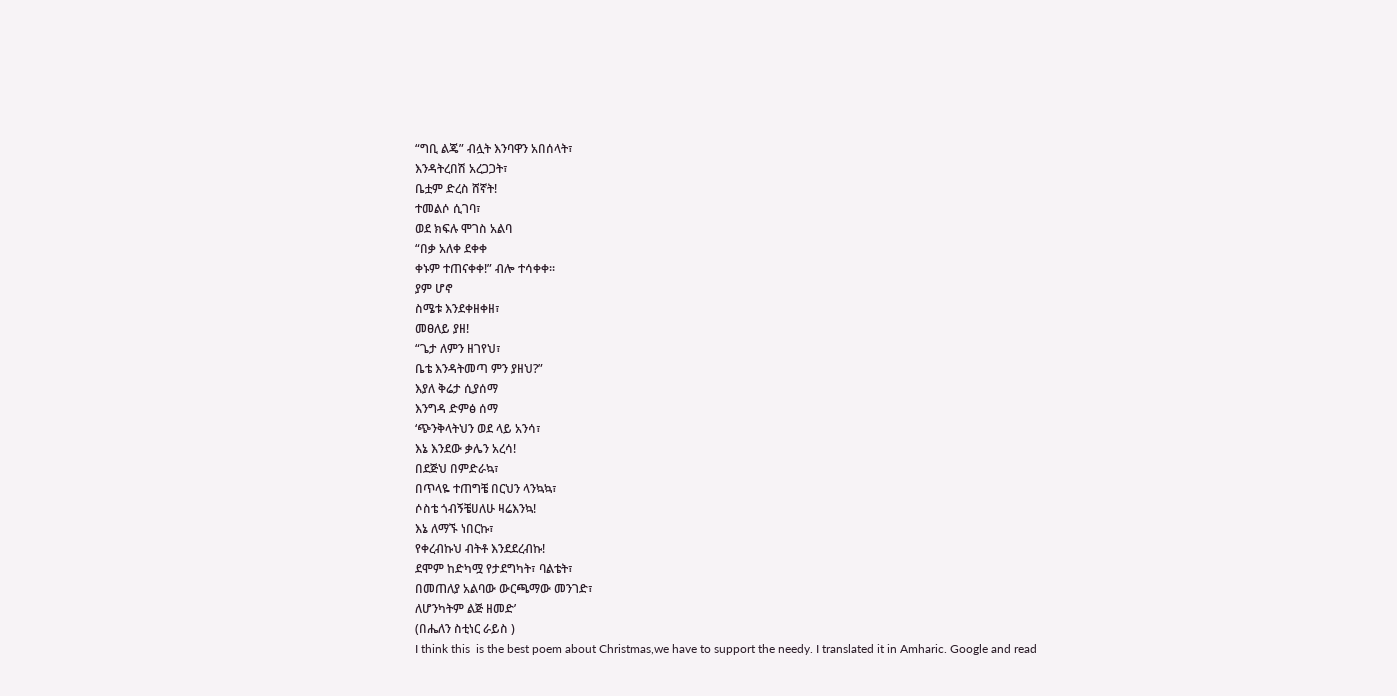“ግቢ ልጄ” ብሏት እንባዋን አበሰላት፣
እንዳትረበሽ አረጋጋት፣
ቤቷም ድረስ ሸኛት!
ተመልሶ ሲገባ፣
ወደ ክፍሉ ሞገስ አልባ
“በቃ አለቀ ደቀቀ
ቀኑም ተጠናቀቀ!” ብሎ ተሳቀቀ፡፡
ያም ሆኖ
ስሜቱ እንደቀዘቀዘ፣
መፀለይ ያዘ!
“ጌታ ለምን ዘገየህ፣
ቤቴ እንዳትመጣ ምን ያዘህ?”
እያለ ቅሬታ ሲያሰማ
እንግዳ ድምፅ ሰማ
‘ጭንቅላትህን ወደ ላይ አንሳ፣
እኔ እንደው ቃሌን አረሳ!
በደጅህ በምድራኳ፣
በጥላዬ ተጠግቼ በርህን ላንኳኳ፣
ሶስቴ ጎብኝቼሀለሁ ዛሬእንኳ!
እኔ ለማኙ ነበርኩ፣
የቀረብኩህ ብትቶ እንደደረብኩ!
ደሞም ከድካሟ የታደግካት፣ ባልቴት፣
በመጠለያ አልባው ውርጫማው መንገድ፣
ለሆንካትም ልጅ ዘመድ’
(በሔለን ስቲነር ራይስ )
I think this  is the best poem about Christmas,we have to support the needy. I translated it in Amharic. Google and read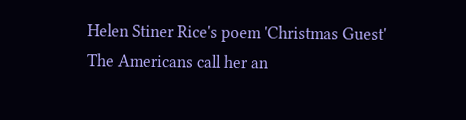Helen Stiner Rice's poem 'Christmas Guest'
The Americans call her an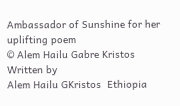Ambassador of Sunshine for her uplifting poem
© Alem Hailu Gabre Kristos
Written by
Alem Hailu GKristos  Ethiopia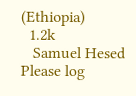(Ethiopia)
  1.2k
   Samuel Hesed
Please log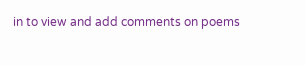in to view and add comments on poems